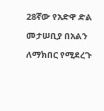28ኛው የአድዋ ድል መታሠቢያ በአልን ለማክበር የሚደረጉ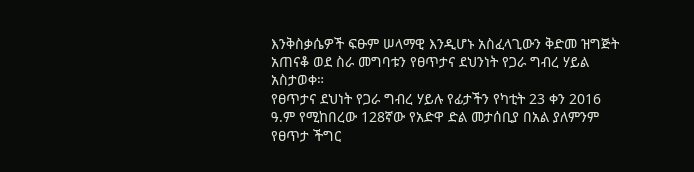እንቅስቃሴዎች ፍፁም ሠላማዊ እንዲሆኑ አስፈላጊውን ቅድመ ዝግጅት አጠናቆ ወደ ስራ መግባቱን የፀጥታና ደህንነት የጋራ ግብረ ሃይል አስታወቀ።
የፀጥታና ደህነት የጋራ ግብረ ሃይሉ የፊታችን የካቲት 23 ቀን 2016 ዓ.ም የሚከበረው 128ኛው የአድዋ ድል መታሰቢያ በአል ያለምንም የፀጥታ ችግር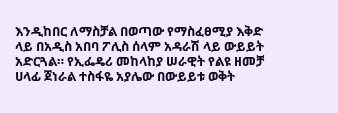እንዲከበር ለማስቻል በወጣው የማስፈፀሚያ እቅድ ላይ በአዲስ አበባ ፖሊስ ሰላም አዳራሽ ላይ ውይይት አድርጓል። የኢፌዴሪ መከላከያ ሠራዊት የልዩ ዘመቻ ሀላፊ ጀነራል ተስፋዬ አያሌው በውይይቱ ወቅት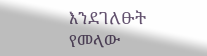እንደገለፁት የመላው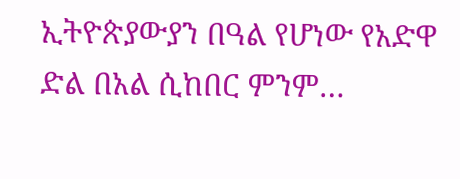ኢትዮጵያውያን በዓል የሆነው የአድዋ ድል በአል ሲከበር ምንም…